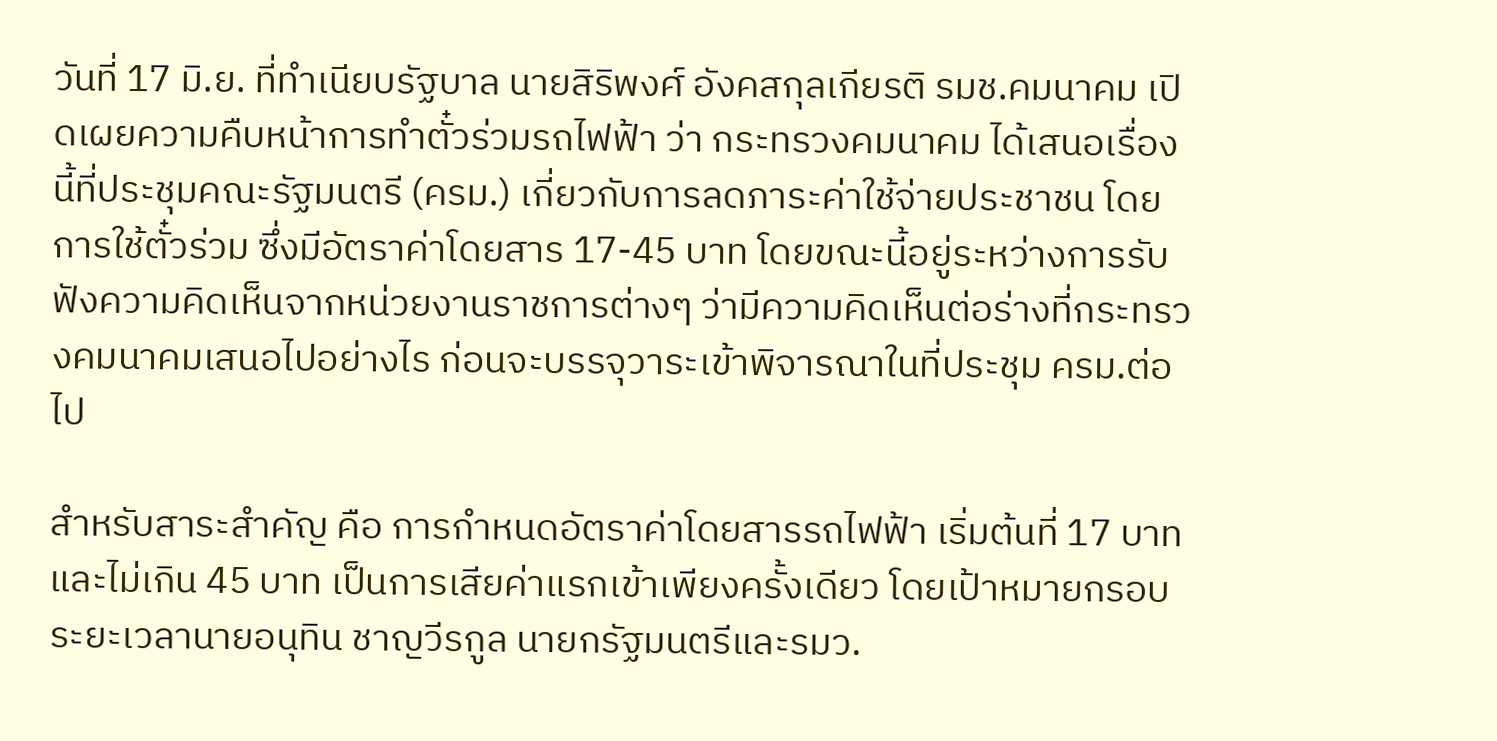วันที่ 17 มิ.ย. ที่ทำเนียบรัฐบาล นายสิริพงศ์ อังคสกุลเกียรติ รมช.คมนาคม เปิดเผยความคืบหน้าการทำตั๋วร่วมรถไฟฟ้า ว่า กระทรวงคมนาคม ได้เสนอเรื่องนี้ที่ประชุมคณะรัฐมนตรี (ครม.) เกี่ยวกับการลดภาระค่าใช้จ่ายประชาชน โดยการใช้ตั๋วร่วม ซึ่งมีอัตราค่าโดยสาร 17-45 บาท โดยขณะนี้อยู่ระหว่างการรับฟังความคิดเห็นจากหน่วยงานราชการต่างๆ ว่ามีความคิดเห็นต่อร่างที่กระทรวงคมนาคมเสนอไปอย่างไร ก่อนจะบรรจุวาระเข้าพิจารณาในที่ประชุม ครม.ต่อไป

สำหรับสาระสำคัญ คือ การกำหนดอัตราค่าโดยสารรถไฟฟ้า เริ่มต้นที่ 17 บาท และไม่เกิน 45 บาท เป็นการเสียค่าแรกเข้าเพียงครั้งเดียว โดยเป้าหมายกรอบระยะเวลานายอนุทิน ชาญวีรกูล นายกรัฐมนตรีและรมว.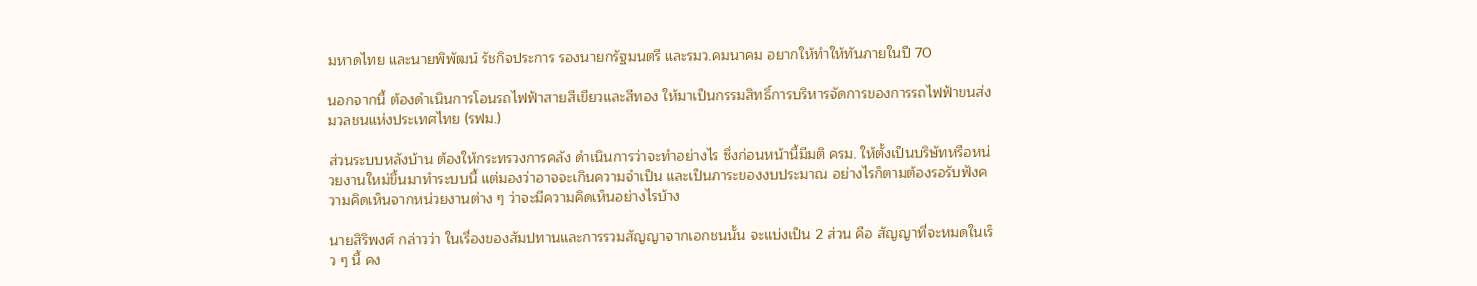มหาดไทย และนายพิพัฒน์ รัชกิจประการ รองนายกรัฐมนตรี และรมว.คมนาคม อยากให้ทำให้ทันภายในปี 70

นอกจากนี้ ต้องดำเนินการโอนรถไฟฟ้าสายสีเขียวและสีทอง ให้มาเป็นกรรมสิทธิ์การบริหารจัดการของการรถไฟฟ้าขนส่งมวลชนแห่งประเทศไทย (รฟม.)

ส่วนระบบหลังบ้าน ต้องให้กระทรวงการคลัง ดำเนินการว่าจะทำอย่างไร ซึ่งก่อนหน้านี้มีมติ ครม. ให้ตั้งเป็นบริษัทหรือหน่วยงานใหม่ขึ้นมาทำระบบนี้ แต่มองว่าอาจจะเกินความจำเป็น และเป็นภาระของงบประมาณ อย่างไรก็ตามต้องรอรับฟังความคิดเห็นจากหน่วยงานต่าง ๆ ว่าจะมีความคิดเห็นอย่างไรบ้าง

นายสิริพงศ์ กล่าวว่า ในเรื่องของสัมปทานและการรวมสัญญาจากเอกชนนั้น จะแบ่งเป็น 2 ส่วน คือ สัญญาที่จะหมดในเร็ว ๆ นี้ คง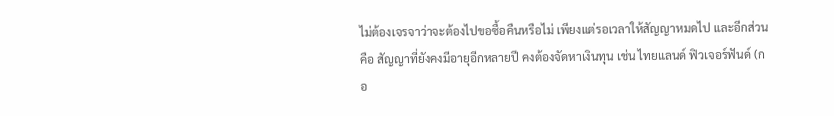ไม่ต้องเจรจาว่าจะต้องไปขอซื้อคืนหรือไม่ เพียงแต่รอเวลาให้สัญญาหมดไป และอีกส่วน คือ สัญญาที่ยังคงมีอายุอีกหลายปี คงต้องจัดหาเงินทุน เช่น ไทยแลนด์ ฟิวเจอร์ฟันด์ (กอ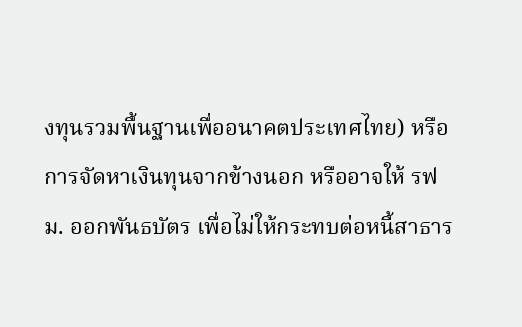งทุนรวมพื้นฐานเพื่ออนาคตประเทศไทย) หรือการจัดหาเงินทุนจากข้างนอก หรืออาจให้ รฟม. ออกพันธบัตร เพื่อไม่ให้กระทบต่อหนี้สาธาร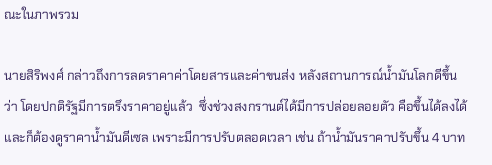ณะในภาพรวม

นายสิริพงศ์ กล่าวถึงการลดราคาค่าโดยสารและค่าขนส่ง หลังสถานการณ์น้ำมันโลกดีขึ้น ว่า โดยปกติรัฐมีการตรึงราคาอยู่แล้ว  ซึ่งช่วงสงกรานต์ได้มีการปล่อยลอยตัว คือขึ้นได้ลงได้ และก็ต้องดูราคาน้ำมันดีเซล เพราะมีการปรับตลอดเวลา เช่น ถ้าน้ำมันราคาปรับขึ้น 4 บาท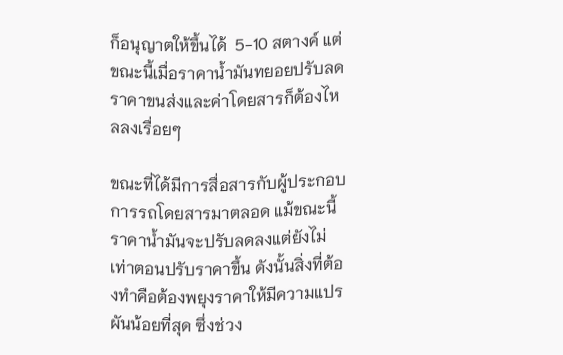ก็อนุญาตให้ขึ้นได้  5-10 สตางค์ แต่ขณะนี้เมื่อราคาน้ำมันทยอยปรับลด ราคาขนส่งและค่าโดยสารก็ต้องไหลลงเรื่อยๆ

ขณะที่ได้มีการสื่อสารกับผู้ประกอบการรถโดยสารมาตลอด แม้ขณะนี้ราคาน้ำมันจะปรับลดลงแต่ยังไม่เท่าตอนปรับราคาขึ้น ดังนั้นสิ่งที่ต้องทำคือต้องพยุงราคาให้มีความแปรผันน้อยที่สุด ซึ่งช่วง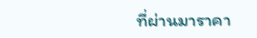ที่ผ่านมาราคา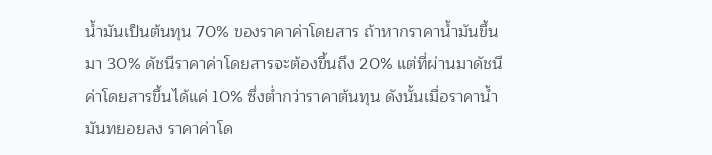น้ำมันเป็นต้นทุน 70% ของราคาค่าโดยสาร ถ้าหากราคาน้ำมันขึ้นมา 30% ดัชนีราคาค่าโดยสารจะต้องขึ้นถึง 20% แต่ที่ผ่านมาดัชนีค่าโดยสารขึ้นได้แค่ 10% ซึ่งต่ำกว่าราคาต้นทุน ดังนั้นเมื่อราคาน้ำมันทยอยลง ราคาค่าโด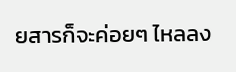ยสารก็จะค่อยๆ ไหลลง